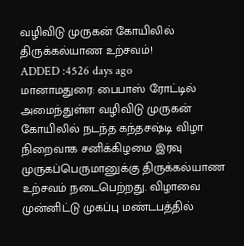வழிவிடு முருகன் கோயிலில் திருக்கல்யாண உற்சவம்!
ADDED :4526 days ago
மானாமதுரை: பைபாஸ் ரோட்டில் அமைந்துள்ள வழிவிடு முருகன் கோயிலில் நடந்த கந்தசஷ்டி விழா நிறைவாக சனிக்கிழமை இரவு முருகப்பெருமானுக்கு திருக்கல்யாண உற்சவம் நடைபெற்றது. விழாவை முன்னிட்டு முகப்பு மண்டபத்தில்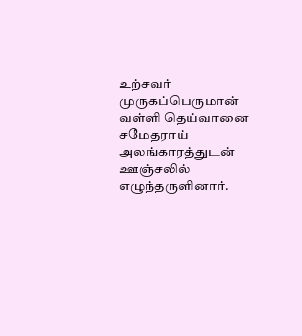உற்சவர் முருகப்பெருமான் வள்ளி தெய்வானை சமேதராய் அலங்காரத்துடன் ஊஞ்சலில் எழுந்தருளினார்.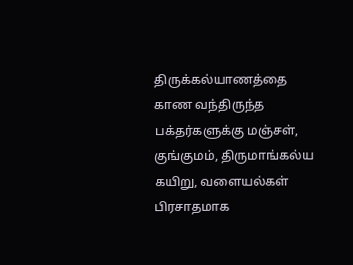திருக்கல்யாணத்தை காண வந்திருந்த பக்தர்களுக்கு மஞ்சள், குங்குமம், திருமாங்கல்ய கயிறு, வளையல்கள் பிரசாதமாக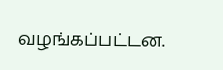வழங்கப்பட்டன.